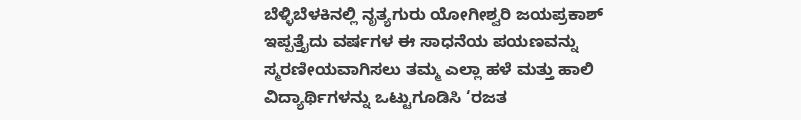ಬೆಳ್ಳಿಬೆಳಕಿನಲ್ಲಿ ನೃತ್ಯಗುರು ಯೋಗೀಶ್ವರಿ ಜಯಪ್ರಕಾಶ್
ಇಪ್ಪತ್ತೈದು ವರ್ಷಗಳ ಈ ಸಾಧನೆಯ ಪಯಣವನ್ನು ಸ್ಮರಣೀಯವಾಗಿಸಲು ತಮ್ಮ ಎಲ್ಲಾ ಹಳೆ ಮತ್ತು ಹಾಲಿ ವಿದ್ಯಾರ್ಥಿಗಳನ್ನು ಒಟ್ಟುಗೂಡಿಸಿ ‘ರಜತ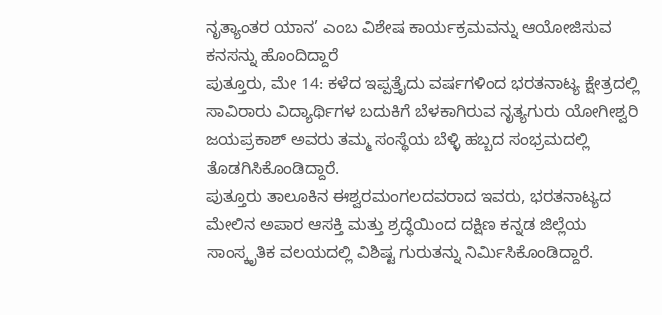ನೃತ್ಯಾಂತರ ಯಾನ’ ಎಂಬ ವಿಶೇಷ ಕಾರ್ಯಕ್ರಮವನ್ನು ಆಯೋಜಿಸುವ ಕನಸನ್ನು ಹೊಂದಿದ್ದಾರೆ
ಪುತ್ತೂರು, ಮೇ 14: ಕಳೆದ ಇಪ್ಪತ್ತೈದು ವರ್ಷಗಳಿಂದ ಭರತನಾಟ್ಯ ಕ್ಷೇತ್ರದಲ್ಲಿ ಸಾವಿರಾರು ವಿದ್ಯಾರ್ಥಿಗಳ ಬದುಕಿಗೆ ಬೆಳಕಾಗಿರುವ ನೃತ್ಯಗುರು ಯೋಗೀಶ್ವರಿ ಜಯಪ್ರಕಾಶ್ ಅವರು ತಮ್ಮ ಸಂಸ್ಥೆಯ ಬೆಳ್ಳಿ ಹಬ್ಬದ ಸಂಭ್ರಮದಲ್ಲಿ ತೊಡಗಿಸಿಕೊಂಡಿದ್ದಾರೆ.
ಪುತ್ತೂರು ತಾಲೂಕಿನ ಈಶ್ವರಮಂಗಲದವರಾದ ಇವರು, ಭರತನಾಟ್ಯದ ಮೇಲಿನ ಅಪಾರ ಆಸಕ್ತಿ ಮತ್ತು ಶ್ರದ್ಧೆಯಿಂದ ದಕ್ಷಿಣ ಕನ್ನಡ ಜಿಲ್ಲೆಯ ಸಾಂಸ್ಕೃತಿಕ ವಲಯದಲ್ಲಿ ವಿಶಿಷ್ಟ ಗುರುತನ್ನು ನಿರ್ಮಿಸಿಕೊಂಡಿದ್ದಾರೆ.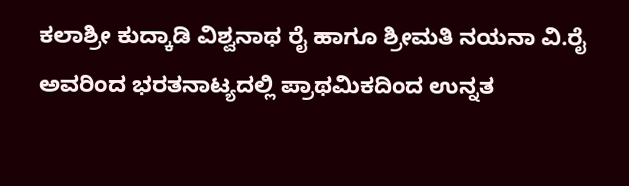ಕಲಾಶ್ರೀ ಕುದ್ಕಾಡಿ ವಿಶ್ವನಾಥ ರೈ ಹಾಗೂ ಶ್ರೀಮತಿ ನಯನಾ ವಿ.ರೈ ಅವರಿಂದ ಭರತನಾಟ್ಯದಲ್ಲಿ ಪ್ರಾಥಮಿಕದಿಂದ ಉನ್ನತ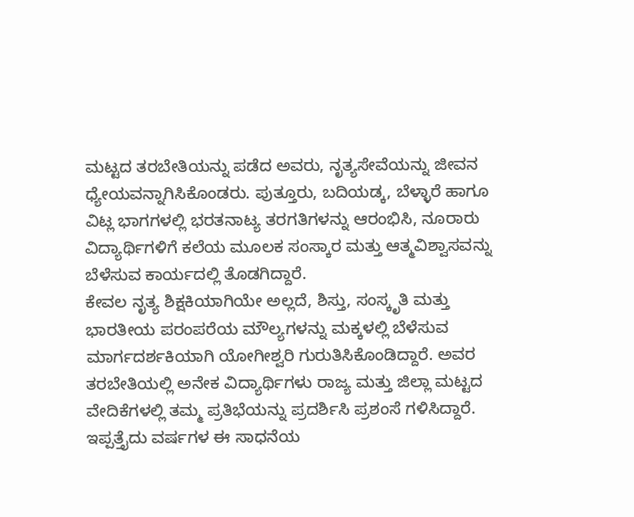ಮಟ್ಟದ ತರಬೇತಿಯನ್ನು ಪಡೆದ ಅವರು, ನೃತ್ಯಸೇವೆಯನ್ನು ಜೀವನ ಧ್ಯೇಯವನ್ನಾಗಿಸಿಕೊಂಡರು. ಪುತ್ತೂರು, ಬದಿಯಡ್ಕ, ಬೆಳ್ಳಾರೆ ಹಾಗೂ ವಿಟ್ಲ ಭಾಗಗಳಲ್ಲಿ ಭರತನಾಟ್ಯ ತರಗತಿಗಳನ್ನು ಆರಂಭಿಸಿ, ನೂರಾರು ವಿದ್ಯಾರ್ಥಿಗಳಿಗೆ ಕಲೆಯ ಮೂಲಕ ಸಂಸ್ಕಾರ ಮತ್ತು ಆತ್ಮವಿಶ್ವಾಸವನ್ನು ಬೆಳೆಸುವ ಕಾರ್ಯದಲ್ಲಿ ತೊಡಗಿದ್ದಾರೆ.
ಕೇವಲ ನೃತ್ಯ ಶಿಕ್ಷಕಿಯಾಗಿಯೇ ಅಲ್ಲದೆ, ಶಿಸ್ತು, ಸಂಸ್ಕೃತಿ ಮತ್ತು ಭಾರತೀಯ ಪರಂಪರೆಯ ಮೌಲ್ಯಗಳನ್ನು ಮಕ್ಕಳಲ್ಲಿ ಬೆಳೆಸುವ ಮಾರ್ಗದರ್ಶಕಿಯಾಗಿ ಯೋಗೀಶ್ವರಿ ಗುರುತಿಸಿಕೊಂಡಿದ್ದಾರೆ. ಅವರ ತರಬೇತಿಯಲ್ಲಿ ಅನೇಕ ವಿದ್ಯಾರ್ಥಿಗಳು ರಾಜ್ಯ ಮತ್ತು ಜಿಲ್ಲಾ ಮಟ್ಟದ ವೇದಿಕೆಗಳಲ್ಲಿ ತಮ್ಮ ಪ್ರತಿಭೆಯನ್ನು ಪ್ರದರ್ಶಿಸಿ ಪ್ರಶಂಸೆ ಗಳಿಸಿದ್ದಾರೆ.
ಇಪ್ಪತ್ತೈದು ವರ್ಷಗಳ ಈ ಸಾಧನೆಯ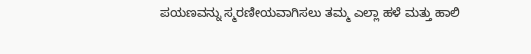ಪಯಣವನ್ನು ಸ್ಮರಣೀಯವಾಗಿಸಲು ತಮ್ಮ ಎಲ್ಲಾ ಹಳೆ ಮತ್ತು ಹಾಲಿ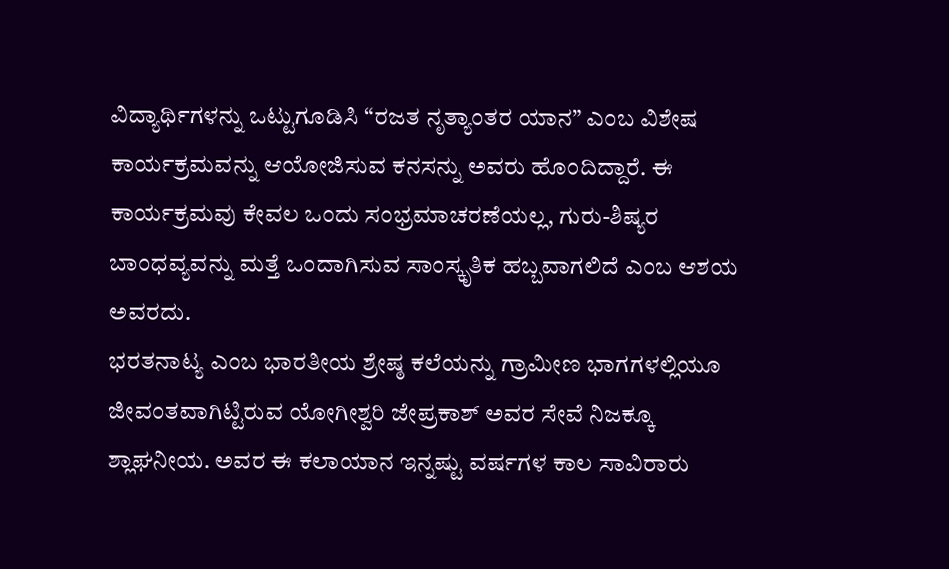ವಿದ್ಯಾರ್ಥಿಗಳನ್ನು ಒಟ್ಟುಗೂಡಿಸಿ “ರಜತ ನೃತ್ಯಾಂತರ ಯಾನ” ಎಂಬ ವಿಶೇಷ ಕಾರ್ಯಕ್ರಮವನ್ನು ಆಯೋಜಿಸುವ ಕನಸನ್ನು ಅವರು ಹೊಂದಿದ್ದಾರೆ. ಈ ಕಾರ್ಯಕ್ರಮವು ಕೇವಲ ಒಂದು ಸಂಭ್ರಮಾಚರಣೆಯಲ್ಲ, ಗುರು-ಶಿಷ್ಯರ ಬಾಂಧವ್ಯವನ್ನು ಮತ್ತೆ ಒಂದಾಗಿಸುವ ಸಾಂಸ್ಕೃತಿಕ ಹಬ್ಬವಾಗಲಿದೆ ಎಂಬ ಆಶಯ ಅವರದು.
ಭರತನಾಟ್ಯ ಎಂಬ ಭಾರತೀಯ ಶ್ರೇಷ್ಠ ಕಲೆಯನ್ನು ಗ್ರಾಮೀಣ ಭಾಗಗಳಲ್ಲಿಯೂ ಜೀವಂತವಾಗಿಟ್ಟಿರುವ ಯೋಗೀಶ್ವರಿ ಜೇಪ್ರಕಾಶ್ ಅವರ ಸೇವೆ ನಿಜಕ್ಕೂ ಶ್ಲಾಘನೀಯ. ಅವರ ಈ ಕಲಾಯಾನ ಇನ್ನಷ್ಟು ವರ್ಷಗಳ ಕಾಲ ಸಾವಿರಾರು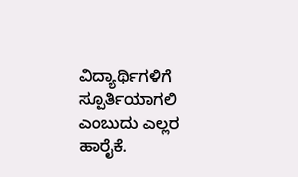ವಿದ್ಯಾರ್ಥಿಗಳಿಗೆ ಸ್ಪೂರ್ತಿಯಾಗಲಿ ಎಂಬುದು ಎಲ್ಲರ ಹಾರೈಕೆ.